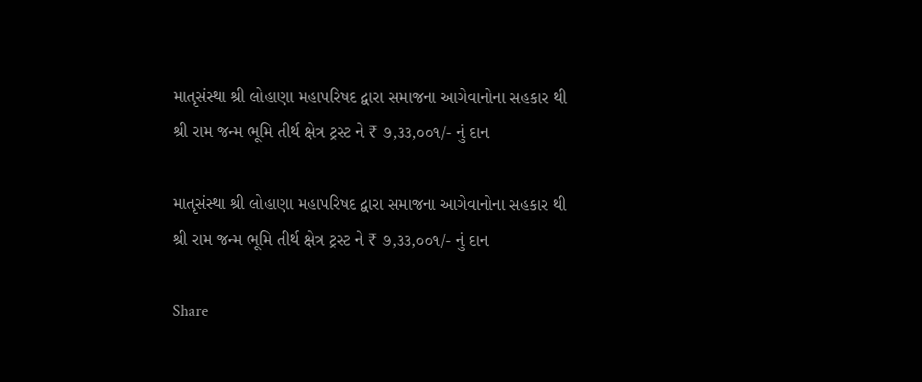માતૃસંસ્થા શ્રી લોહાણા મહાપરિષદ દ્વારા સમાજના આગેવાનોના સહકાર થી શ્રી રામ જન્મ ભૂમિ તીર્થ ક્ષેત્ર ટ્રસ્ટ ને ₹ ૭,૩૩,૦૦૧/- નું દાન

માતૃસંસ્થા શ્રી લોહાણા મહાપરિષદ દ્વારા સમાજના આગેવાનોના સહકાર થી શ્રી રામ જન્મ ભૂમિ તીર્થ ક્ષેત્ર ટ્રસ્ટ ને ₹ ૭,૩૩,૦૦૧/- નું દાન

Share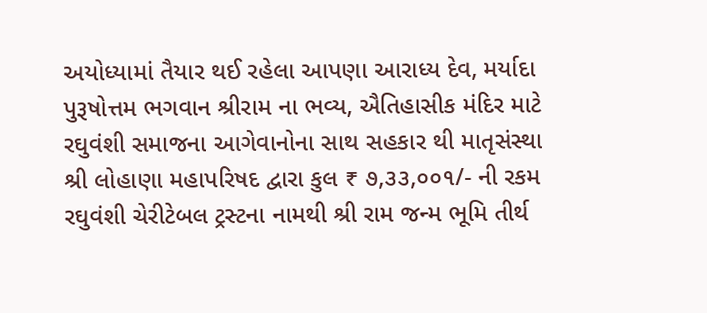અયોધ્યામાં તૈયાર થઈ રહેલા આપણા આરાધ્ય દેવ, મર્યાદા પુરૂષોત્તમ ભગવાન શ્રીરામ ના ભવ્ય, ઐતિહાસીક મંદિર માટે રઘુવંશી સમાજના આગેવાનોના સાથ સહકાર થી માતૃસંસ્થા શ્રી લોહાણા મહાપરિષદ દ્વારા કુલ ₹ ૭,૩૩,૦૦૧/- ની રકમ રઘુવંશી ચેરીટેબલ ટ્રસ્ટના નામથી શ્રી રામ જન્મ ભૂમિ તીર્થ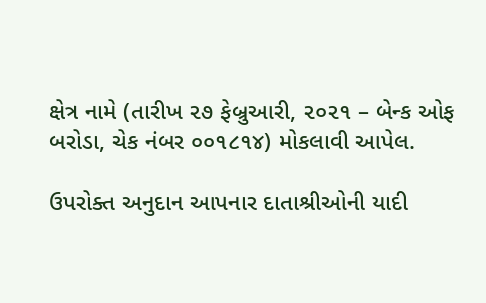ક્ષેત્ર નામે (તારીખ ૨૭ ફેબ્રુઆરી, ૨૦૨૧ – બેન્ક ઓફ બરોડા, ચેક નંબર ૦૦૧૮૧૪) મોકલાવી આપેલ.

ઉપરોક્ત અનુદાન આપનાર દાતાશ્રીઓની યાદી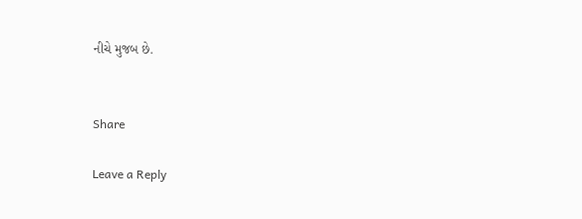નીચે મુજબ છે.


Share

Leave a Reply